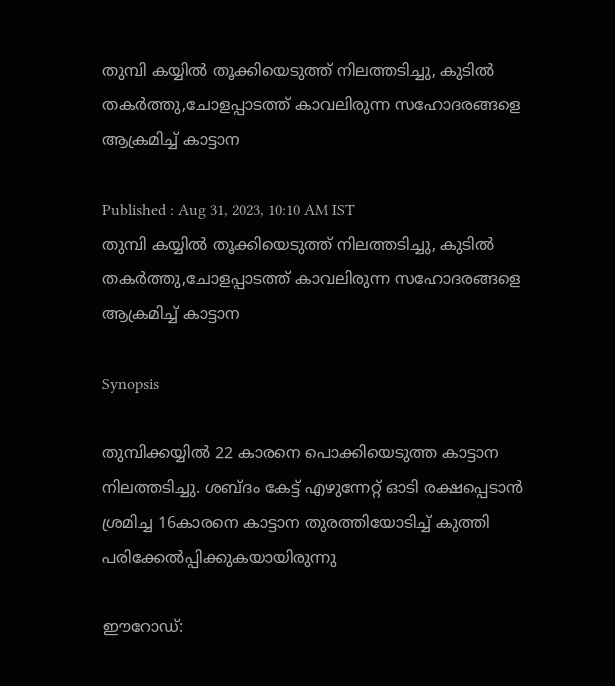തുമ്പി കയ്യിൽ തൂക്കിയെടുത്ത് നിലത്തടിച്ചു, കുടിൽ തകർത്തു,ചോളപ്പാടത്ത് കാവലിരുന്ന സഹോദരങ്ങളെ ആക്രമിച്ച് കാട്ടാന

Published : Aug 31, 2023, 10:10 AM IST
തുമ്പി കയ്യിൽ തൂക്കിയെടുത്ത് നിലത്തടിച്ചു, കുടിൽ തകർത്തു,ചോളപ്പാടത്ത് കാവലിരുന്ന സഹോദരങ്ങളെ ആക്രമിച്ച് കാട്ടാന

Synopsis

തുമ്പിക്കയ്യില്‍ 22 കാരനെ പൊക്കിയെടുത്ത കാട്ടാന നിലത്തടിച്ചു. ശബ്ദം കേട്ട് എഴുന്നേറ്റ് ഓടി രക്ഷപ്പെടാന്‍ ശ്രമിച്ച 16കാരനെ കാട്ടാന തുരത്തിയോടിച്ച് കുത്തി പരിക്കേല്‍പ്പിക്കുകയായിരുന്നു

ഈറോഡ്: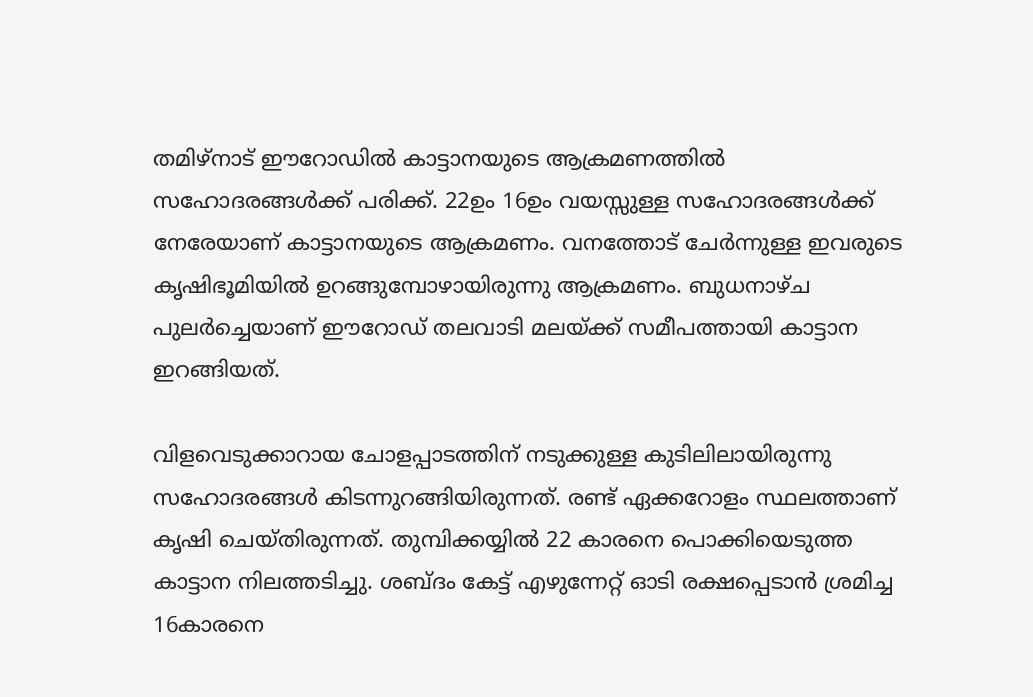തമിഴ്നാട് ഈറോഡിൽ കാട്ടാനയുടെ ആക്രമണത്തിൽ സഹോദരങ്ങൾക്ക് പരിക്ക്. 22ഉം 16ഉം വയസ്സുള്ള സഹോദരങ്ങൾക്ക് നേരേയാണ് കാട്ടാനയുടെ ആക്രമണം. വനത്തോട് ചേർന്നുള്ള ഇവരുടെ കൃഷിഭൂമിയിൽ ഉറങ്ങുമ്പോഴായിരുന്നു ആക്രമണം. ബുധനാഴ്ച പുലര്‍ച്ചെയാണ് ഈറോഡ് തലവാടി മലയ്ക്ക് സമീപത്തായി കാട്ടാന ഇറങ്ങിയത്.

വിളവെടുക്കാറായ ചോളപ്പാടത്തിന് നടുക്കുള്ള കുടിലിലായിരുന്നു സഹോദരങ്ങള്‍ കിടന്നുറങ്ങിയിരുന്നത്. രണ്ട് ഏക്കറോളം സ്ഥലത്താണ് കൃഷി ചെയ്തിരുന്നത്. തുമ്പിക്കയ്യില്‍ 22 കാരനെ പൊക്കിയെടുത്ത കാട്ടാന നിലത്തടിച്ചു. ശബ്ദം കേട്ട് എഴുന്നേറ്റ് ഓടി രക്ഷപ്പെടാന്‍ ശ്രമിച്ച 16കാരനെ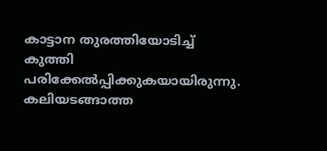കാട്ടാന തുരത്തിയോടിച്ച് കുത്തി പരിക്കേല്‍പ്പിക്കുകയായിരുന്നു. കലിയടങ്ങാത്ത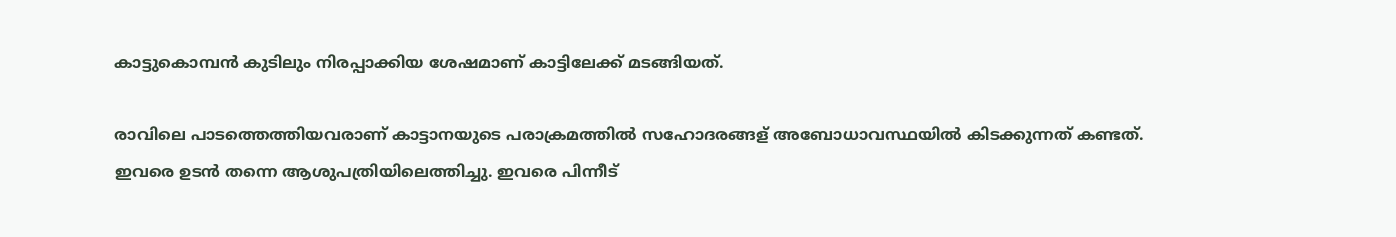കാട്ടുകൊമ്പന്‍ കുടിലും നിരപ്പാക്കിയ ശേഷമാണ് കാട്ടിലേക്ക് മടങ്ങിയത്.

രാവിലെ പാടത്തെത്തിയവരാണ് കാട്ടാനയുടെ പരാക്രമത്തില്‍ സഹോദരങ്ങള് അബോധാവസ്ഥയില്‍ കിടക്കുന്നത് കണ്ടത്. ഇവരെ ഉടന്‍ തന്നെ ആശുപത്രിയിലെത്തിച്ചു. ഇവരെ പിന്നീട്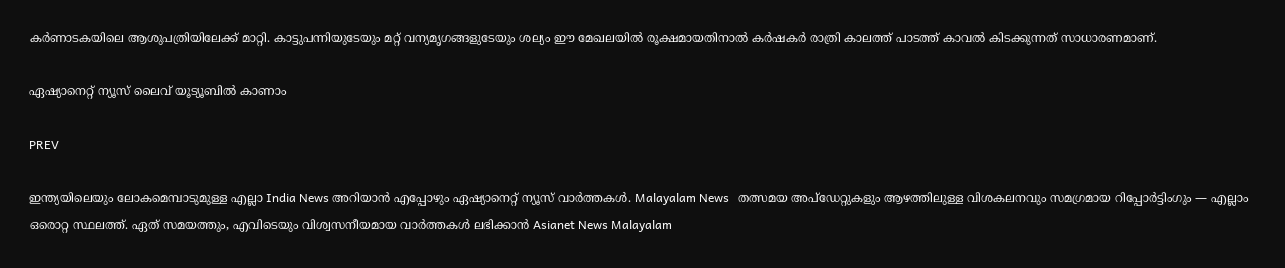കര്‍ണാടകയിലെ ആശുപത്രിയിലേക്ക് മാറ്റി. കാട്ടുപന്നിയുടേയും മറ്റ് വന്യമൃഗങ്ങളുടേയും ശല്യം ഈ മേഖലയില്‍ രൂക്ഷമായതിനാല്‍ കര്‍ഷകര്‍ രാത്രി കാലത്ത് പാടത്ത് കാവല്‍ കിടക്കുന്നത് സാധാരണമാണ്.

ഏഷ്യാനെറ്റ് ന്യൂസ് ലൈവ് യൂട്യൂബിൽ കാണാം

PREV

ഇന്ത്യയിലെയും ലോകമെമ്പാടുമുള്ള എല്ലാ India News അറിയാൻ എപ്പോഴും ഏഷ്യാനെറ്റ് ന്യൂസ് വാർത്തകൾ. Malayalam News   തത്സമയ അപ്‌ഡേറ്റുകളും ആഴത്തിലുള്ള വിശകലനവും സമഗ്രമായ റിപ്പോർട്ടിംഗും — എല്ലാം ഒരൊറ്റ സ്ഥലത്ത്. ഏത് സമയത്തും, എവിടെയും വിശ്വസനീയമായ വാർത്തകൾ ലഭിക്കാൻ Asianet News Malayalam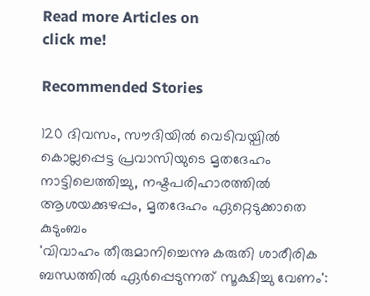Read more Articles on
click me!

Recommended Stories

120 ദിവസം, സൗദിയിൽ വെടിവയ്പിൽ കൊല്ലപ്പെട്ട പ്രവാസിയുടെ മൃതദേഹം നാട്ടിലെത്തിച്ചു, നഷ്ടപരിഹാരത്തിൽ ആശയക്കുഴപ്പം, മൃതദേഹം ഏറ്റെടുക്കാതെ കുടുംബം
'വിവാഹം തീരുമാനിച്ചെന്നു കരുതി ശാരീരിക ബന്ധത്തിൽ ഏർപ്പെടുന്നത് സൂക്ഷിച്ചു വേണം':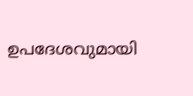ഉപദേശവുമായി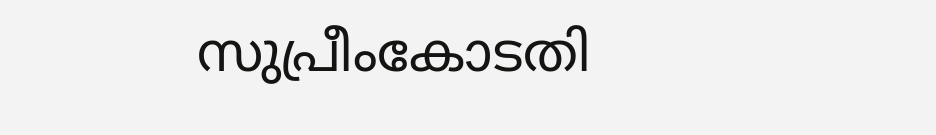സുപ്രീംകോടതി